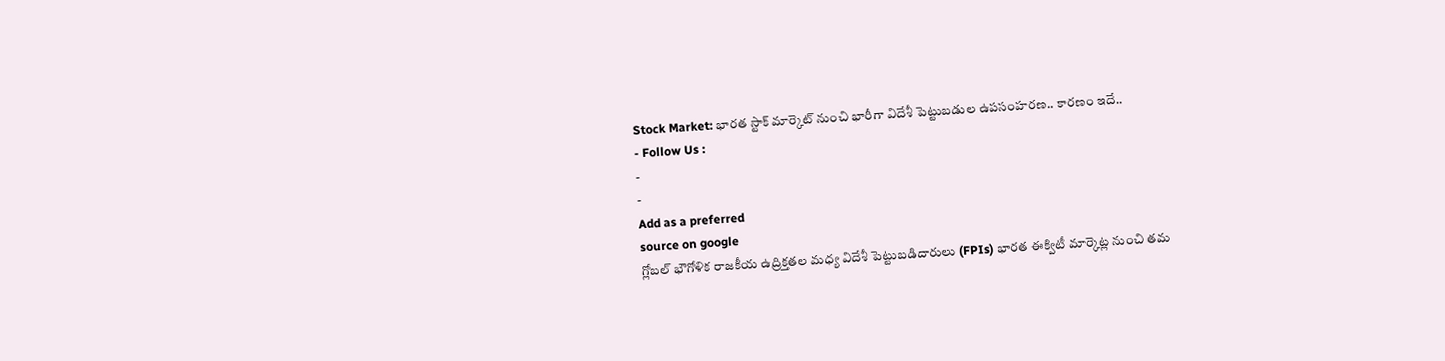Stock Market: భారత స్టాక్ మార్కెట్ నుంచి భారీగా విదేశీ పెట్టుబడుల ఉపసంహరణ.. కారణం ఇదే..
- Follow Us :
-
-
Add as a preferred
source on google
గ్లోబల్ భౌగోళిక రాజకీయ ఉద్రిక్తతల మధ్య విదేశీ పెట్టుబడిదారులు (FPIs) భారత ఈక్విటీ మార్కెట్ల నుంచి తమ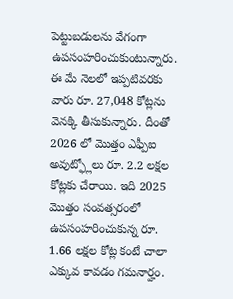పెట్టుబడులను వేగంగా ఉపసంహరించుకుంటున్నారు. ఈ మే నెలలో ఇప్పటివరకు వారు రూ. 27,048 కోట్లను వెనక్కి తీసుకున్నారు. దీంతో 2026 లో మొత్తం ఎఫ్పీఐ అవుట్ఫ్లోలు రూ. 2.2 లక్షల కోట్లకు చేరాయి. ఇది 2025 మొత్తం సంవత్సరంలో ఉపసంహరించుకున్న రూ. 1.66 లక్షల కోట్ల కంటే చాలా ఎక్కువ కావడం గమనార్హం.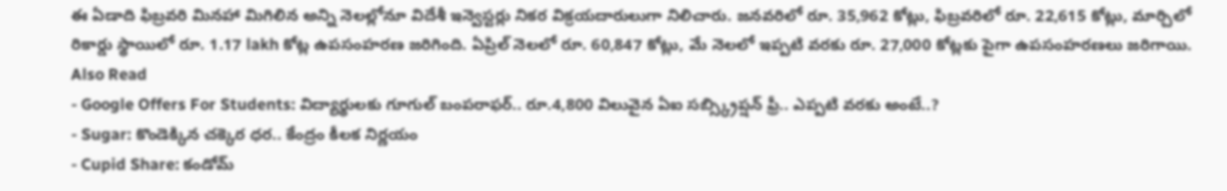ఈ ఏడాది ఫిబ్రవరి మినహా మిగిలిన అన్ని నెలల్లోనూ విదేశీ ఇన్వెస్టర్లు నికర విక్రయదారులుగా నిలిచారు. జనవరిలో రూ. 35,962 కోట్లు, ఫిబ్రవరిలో రూ. 22,615 కోట్లు, మార్చిలో రికార్డు స్థాయిలో రూ. 1.17 lakh కోట్ల ఉపసంహరణ జరిగింది. ఏప్రిల్ నెలలో రూ. 60,847 కోట్లు, మే నెలలో ఇప్పటి వరకు రూ. 27,000 కోట్లకు పైగా ఉపసంహరణలు జరిగాయి.
Also Read
- Google Offers For Students: విద్యార్థులకు గూగుల్ బంపరాఫర్.. రూ.4,800 విలువైన ఏఐ సబ్స్క్రిప్షన్ ఫ్రీ.. ఎప్పటి వరకు అంటే..?
- Sugar: కొండెక్కిన చక్కెర ధర.. కేంద్రం కీలక నిర్ణయం
- Cupid Share: కండోమ్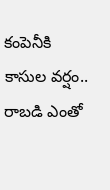కంపెనీకి కాసుల వర్షం.. రాబడి ఎంతో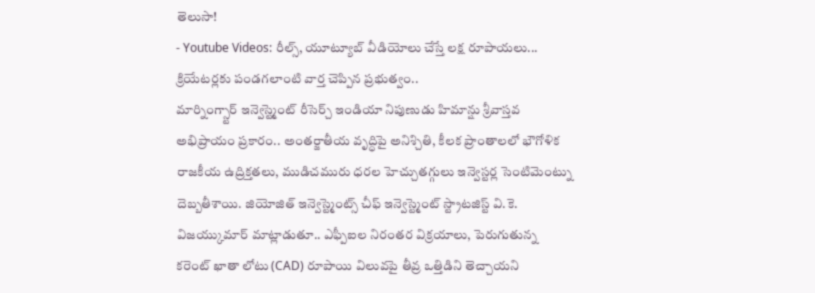తెలుసా!
- Youtube Videos: రీల్స్, యూట్యూబ్ వీడియోలు చేస్తే లక్ష రూపాయలు... క్రియేటర్లకు పండగలాంటి వార్త చెప్పిన ప్రభుత్వం..
మార్నింగ్స్టార్ ఇన్వెస్ట్మెంట్ రీసెర్చ్ ఇండియా నిపుణుడు హిమాన్షు శ్రీవాస్తవ అభిప్రాయం ప్రకారం.. అంతర్జాతీయ వృద్ధిపై అనిశ్చితి, కీలక ప్రాంతాలలో భౌగోళిక రాజకీయ ఉద్రిక్తతలు, ముడిచమురు ధరల హెచ్చుతగ్గులు ఇన్వెస్టర్ల సెంటిమెంట్ను దెబ్బతీశాయి. జియోజిత్ ఇన్వెస్ట్మెంట్స్ చీఫ్ ఇన్వెస్ట్మెంట్ స్ట్రాటజిస్ట్ వి.కె. విజయ్కుమార్ మాట్లాడుతూ.. ఎఫ్పీఐల నిరంతర విక్రయాలు, పెరుగుతున్న కరెంట్ ఖాతా లోటు (CAD) రూపాయి విలువపై తీవ్ర ఒత్తిడిని తెచ్చాయని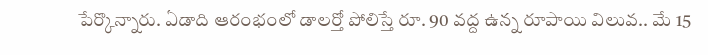పేర్కొన్నారు. ఏడాది ఆరంభంలో డాలర్తో పోలిస్తే రూ. 90 వద్ద ఉన్న రూపాయి విలువ.. మే 15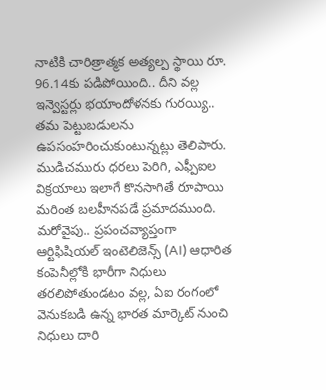నాటికి చారిత్రాత్మక అత్యల్ప స్థాయి రూ. 96.14కు పడిపోయింది.. దీని వల్ల ఇన్వెస్టర్లు భయాందోళనకు గురయ్యి.. తమ పెట్టుబడులను ఉపసంహరించుకుంటున్నట్లు తెలిపారు.
ముడిచమురు ధరలు పెరిగి, ఎఫ్పీఐల విక్రయాలు ఇలాగే కొనసాగితే రూపాయి మరింత బలహీనపడే ప్రమాదముంది. మరోవైపు.. ప్రపంచవ్యాప్తంగా ఆర్టిఫిషియల్ ఇంటెలిజెన్స్ (AI) ఆధారిత కంపెనీల్లోకి భారీగా నిధులు తరలిపోతుండటం వల్ల, ఏఐ రంగంలో వెనుకబడి ఉన్న భారత మార్కెట్ నుంచి నిధులు దారి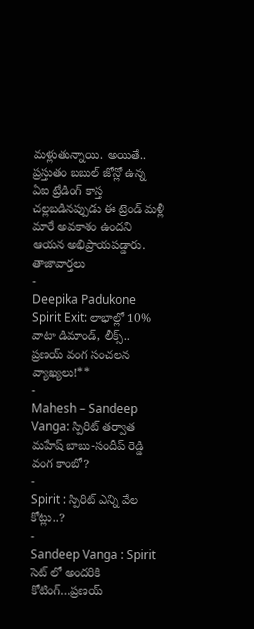మళ్లుతున్నాయి. అయితే.. ప్రస్తుతం బబుల్ జోన్లో ఉన్న ఏఐ ట్రేడింగ్ కాస్త చల్లబడినప్పుడు ఈ ట్రెండ్ మళ్లీ మారే అవకాశం ఉందని ఆయన అభిప్రాయపడ్డారు.
తాజావార్తలు
-
Deepika Padukone Spirit Exit: లాభాల్లో 10% వాటా డిమాండ్, లీక్స్.. ప్రణయ్ వంగ సంచలన వ్యాఖ్యలు!**
-
Mahesh – Sandeep Vanga: స్పిరిట్ తర్వాత మహేష్ బాబు-సందీప్ రెడ్డి వంగ కాంబో?
-
Spirit : స్పిరిట్ ఎన్ని వేల కోట్లు..?
-
Sandeep Vanga : Spirit సెట్ లో అందరికి కోటింగ్…ప్రణయ్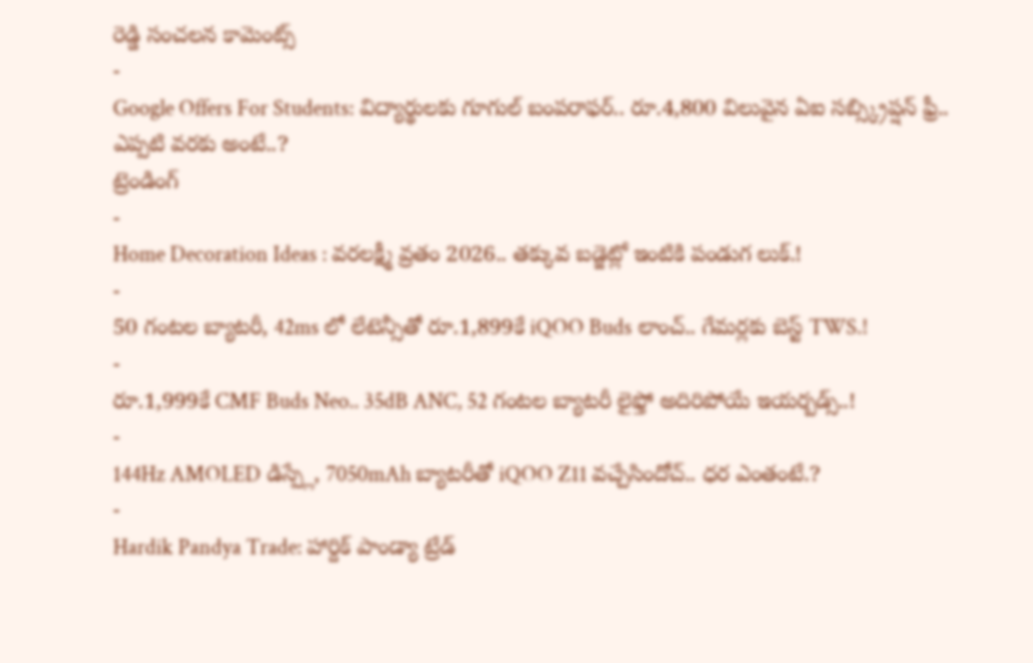రెడ్డి సంచలన కామెంట్స్
-
Google Offers For Students: విద్యార్థులకు గూగుల్ బంపరాఫర్.. రూ.4,800 విలువైన ఏఐ సబ్స్క్రిప్షన్ ఫ్రీ.. ఎప్పటి వరకు అంటే..?
ట్రెండింగ్
-
Home Decoration Ideas : వరలక్ష్మీ వ్రతం 2026.. తక్కువ బడ్జెట్లో ఇంటికి పండుగ లుక్.!
-
50 గంటల బ్యాటరీ, 42ms లో లేటెన్సీతో రూ.1,899కే iQOO Buds లాంచ్.. గేమర్లకు బెస్ట్ TWS.!
-
రూ.1,999కే CMF Buds Neo.. 35dB ANC, 52 గంటల బ్యాటరీ లైఫ్తో అదిరిపోయే ఇయర్బడ్స్..!
-
144Hz AMOLED డిస్ప్లే, 7050mAh బ్యాటరీతో iQOO Z11 వచ్చేసిందోచ్.. ధర ఎంతంటే.?
-
Hardik Pandya Trade: హార్దిక్ పాండ్యా ట్రేడ్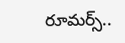రూమర్స్..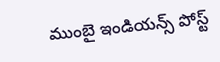ముంబై ఇండియన్స్ పోస్ట్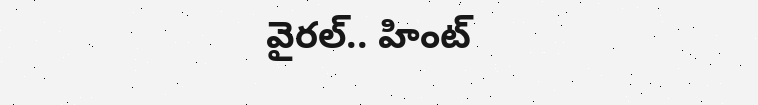వైరల్.. హింట్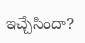ఇచ్చేసిందా?